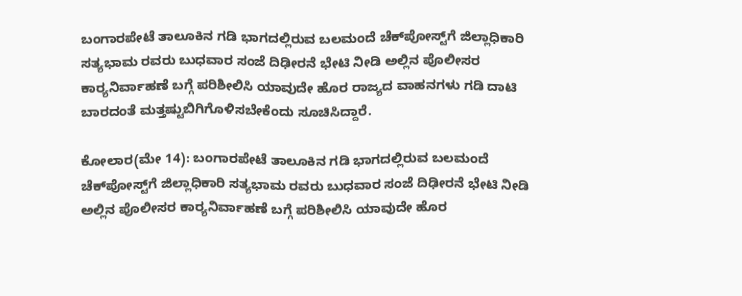ಬಂಗಾರಪೇಟೆ ತಾಲೂಕಿನ ಗಡಿ ಭಾಗದಲ್ಲಿರುವ ಬಲಮಂದೆ ಚೆಕ್‌ಪೋಸ್ಟ್‌ಗೆ ಜಿಲ್ಲಾಧಿಕಾರಿ ಸತ್ಯಭಾಮ ರವರು ಬುಧವಾರ ಸಂಜೆ ದಿಢೀರನೆ ಭೇಟಿ ನೀಡಿ ಅಲ್ಲಿನ ಪೊಲೀಸರ ಕಾರ‍್ಯನಿರ್ವಾಹಣೆ ಬಗ್ಗೆ ಪರಿಶೀಲಿಸಿ ಯಾವುದೇ ಹೊರ ರಾಜ್ಯದ ವಾಹನಗಳು ಗಡಿ ದಾಟಿ ಬಾರದಂತೆ ಮತ್ತಷ್ಟುಬಿಗಿಗೊಳಿಸಬೇಕೆಂದು ಸೂಚಿಸಿದ್ದಾರೆ.

ಕೋಲಾರ(ಮೇ 14): ಬಂಗಾರಪೇಟೆ ತಾಲೂಕಿನ ಗಡಿ ಭಾಗದಲ್ಲಿರುವ ಬಲಮಂದೆ ಚೆಕ್‌ಪೋಸ್ಟ್‌ಗೆ ಜಿಲ್ಲಾಧಿಕಾರಿ ಸತ್ಯಭಾಮ ರವರು ಬುಧವಾರ ಸಂಜೆ ದಿಢೀರನೆ ಭೇಟಿ ನೀಡಿ ಅಲ್ಲಿನ ಪೊಲೀಸರ ಕಾರ‍್ಯನಿರ್ವಾಹಣೆ ಬಗ್ಗೆ ಪರಿಶೀಲಿಸಿ ಯಾವುದೇ ಹೊರ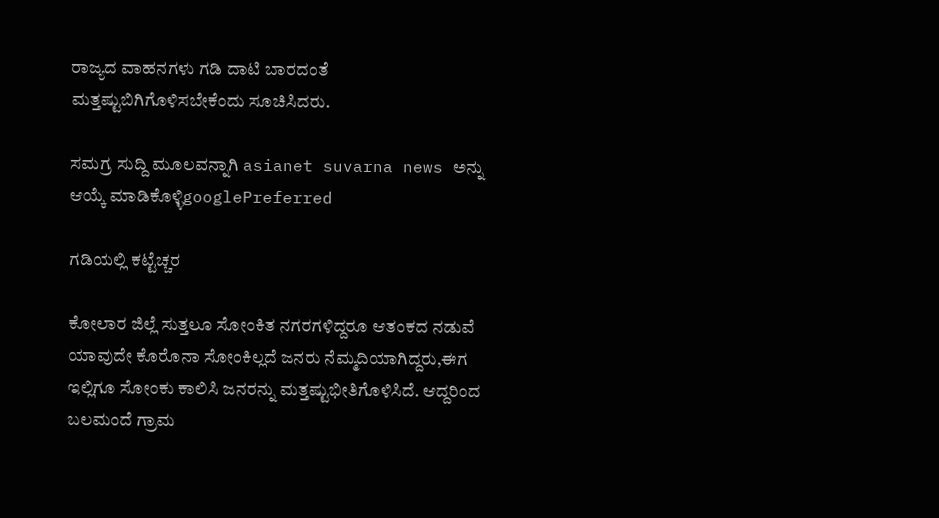ರಾಜ್ಯದ ವಾಹನಗಳು ಗಡಿ ದಾಟಿ ಬಾರದಂತೆ ಮತ್ತಷ್ಟುಬಿಗಿಗೊಳಿಸಬೇಕೆಂದು ಸೂಚಿಸಿದರು.

ಸಮಗ್ರ ಸುದ್ದಿ ಮೂಲವನ್ನಾಗಿ asianet suvarna news ಅನ್ನು ಆಯ್ಕೆ ಮಾಡಿಕೊಳ್ಳಿgooglePreferred

ಗಡಿಯಲ್ಲಿ ಕಟ್ಟೆಚ್ಚರ

ಕೋಲಾರ ಜಿಲ್ಲೆ ಸುತ್ತಲೂ ಸೋಂಕಿತ ನಗರಗಳಿದ್ದರೂ ಆತಂಕದ ನಡುವೆ ಯಾವುದೇ ಕೊರೊನಾ ಸೋಂಕಿಲ್ಲದೆ ಜನರು ನೆಮ್ಮದಿಯಾಗಿದ್ದರು,ಈಗ ಇಲ್ಲಿಗೂ ಸೋಂಕು ಕಾಲಿಸಿ ಜನರನ್ನು ಮತ್ತಷ್ಟುಭೀತಿಗೊಳಿಸಿದೆ. ಆದ್ದರಿಂದ ಬಲಮಂದೆ ಗ್ರಾಮ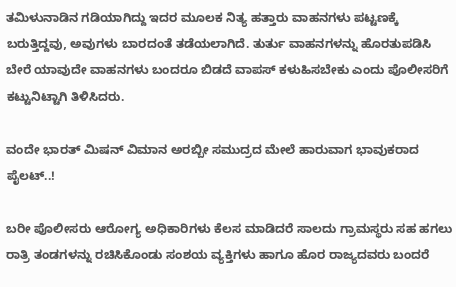ತಮಿಳುನಾಡಿನ ಗಡಿಯಾಗಿದ್ದು ಇದರ ಮೂಲಕ ನಿತ್ಯ ಹತ್ತಾರು ವಾಹನಗಳು ಪಟ್ಟಣಕ್ಕೆ ಬರುತ್ತಿದ್ದವು, ಅವುಗಳು ಬಾರದಂತೆ ತಡೆಯಲಾಗಿದೆ. ತುರ್ತು ವಾಹನಗಳನ್ನು ಹೊರತುಪಡಿಸಿ ಬೇರೆ ಯಾವುದೇ ವಾಹನಗಳು ಬಂದರೂ ಬಿಡದೆ ವಾಪಸ್‌ ಕಳುಹಿಸಬೇಕು ಎಂದು ಪೊಲೀಸರಿಗೆ ಕಟ್ಟುನಿಟ್ಟಾಗಿ ತಿಳಿಸಿದರು.

ವಂದೇ ಭಾರತ್ ಮಿಷನ್ ವಿಮಾನ ಅರಬ್ಬೀ ಸಮುದ್ರದ ಮೇಲೆ ಹಾರುವಾಗ ಭಾವುಕರಾದ ಪೈಲಟ್..!

ಬರೀ ಪೊಲೀಸರು ಆರೋಗ್ಯ ಅಧಿಕಾರಿಗಳು ಕೆಲಸ ಮಾಡಿದರೆ ಸಾಲದು ಗ್ರಾಮಸ್ಥರು ಸಹ ಹಗಲು ರಾತ್ರಿ ತಂಡಗಳನ್ನು ರಚಿಸಿಕೊಂಡು ಸಂಶಯ ವ್ಯಕ್ತಿಗಳು ಹಾಗೂ ಹೊರ ರಾಜ್ಯದವರು ಬಂದರೆ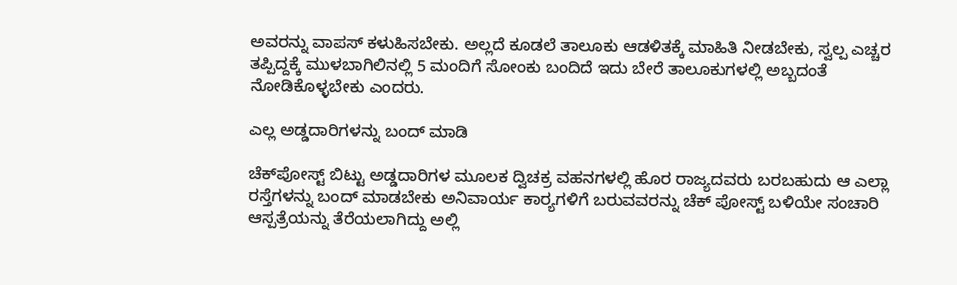ಅವರನ್ನು ವಾಪಸ್‌ ಕಳುಹಿಸಬೇಕು. ಅಲ್ಲದೆ ಕೂಡಲೆ ತಾಲೂಕು ಆಡಳಿತಕ್ಕೆ ಮಾಹಿತಿ ನೀಡಬೇಕು, ಸ್ವಲ್ಪ ಎಚ್ಚರ ತಪ್ಪಿದ್ದಕ್ಕೆ ಮುಳಬಾಗಿಲಿನಲ್ಲಿ 5 ಮಂದಿಗೆ ಸೋಂಕು ಬಂದಿದೆ ಇದು ಬೇರೆ ತಾಲೂಕುಗಳಲ್ಲಿ ಅಬ್ಬದಂತೆ ನೋಡಿಕೊಳ್ಳಬೇಕು ಎಂದರು.

ಎಲ್ಲ ಅಡ್ಡದಾರಿಗಳನ್ನು ಬಂದ್‌ ಮಾಡಿ

ಚೆಕ್‌ಪೋಸ್ಟ್‌ ಬಿಟ್ಟು ಅಡ್ಡದಾರಿಗಳ ಮೂಲಕ ದ್ವಿಚಕ್ರ ವಹನಗಳಲ್ಲಿ ಹೊರ ರಾಜ್ಯದವರು ಬರಬಹುದು ಆ ಎಲ್ಲಾ ರಸ್ತೆಗಳನ್ನು ಬಂದ್‌ ಮಾಡಬೇಕು ಅನಿವಾರ್ಯ ಕಾರ‍್ಯಗಳಿಗೆ ಬರುವವರನ್ನು ಚೆಕ್‌ ಪೋಸ್ಟ್‌ ಬಳಿಯೇ ಸಂಚಾರಿ ಆಸ್ಪತ್ರೆಯನ್ನು ತೆರೆಯಲಾಗಿದ್ದು ಅಲ್ಲಿ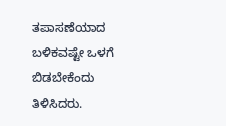ತಪಾಸಣೆಯಾದ ಬಳಿಕವಷ್ಟೇ ಒಳಗೆ ಬಿಡಬೇಕೆಂದು ತಿಳಿಸಿದರು.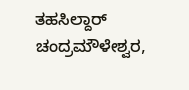ತಹಸಿಲ್ದಾರ್‌ ಚಂದ್ರಮೌಳೇಶ್ವರ,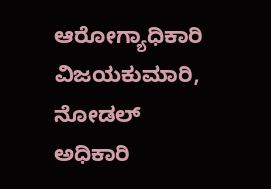ಆರೋಗ್ಯಾಧಿಕಾರಿ ವಿಜಯಕುಮಾರಿ, ನೋಡಲ್‌ ಅಧಿಕಾರಿ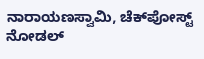ನಾರಾಯಣಸ್ವಾಮಿ, ಚೆಕ್‌ಪೋಸ್ಟ್‌ ನೋಡಲ್‌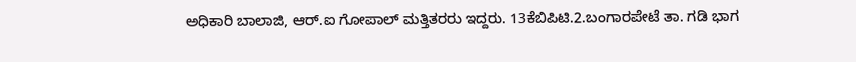ಅಧಿಕಾರಿ ಬಾಲಾಜಿ, ಆರ್‌.ಐ ಗೋಪಾಲ್‌ ಮತ್ತಿತರರು ಇದ್ದರು. 13ಕೆಬಿಪಿಟಿ.2.ಬಂಗಾರಪೇಟೆ ತಾ. ಗಡಿ ಭಾಗ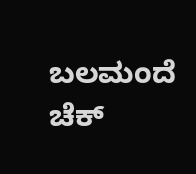ಬಲಮಂದೆ ಚೆಕ್‌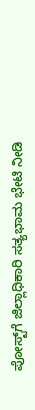ಪೋಸ್ಟ್‌ಗೆ ಜಿಲ್ಲಾಧಿಕಾರಿ ಸತ್ಯಭಾಮ ಭೇಟಿ ನೀಡಿ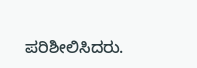ಪರಿಶೀಲಿಸಿದರು.